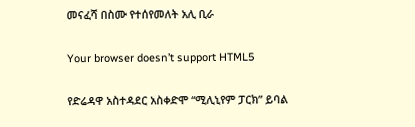መናፈሻ በስሙ የተሰየመለት አሊ ቢራ

Your browser doesn’t support HTML5

የድሬዳዋ አስተዳደር አስቀድሞ “ሚሊኒየም ፓርክ” ይባል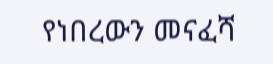የነበረውን መናፈሻ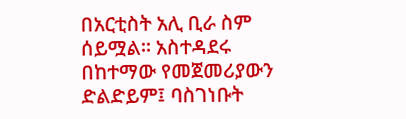በአርቲስት አሊ ቢራ ስም ሰይሟል። አስተዳደሩ በከተማው የመጀመሪያውን ድልድይም፤ ባስገነቡት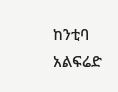ከንቲባ አልፍሬድ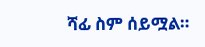ሻፊ ስም ሰይሟል።